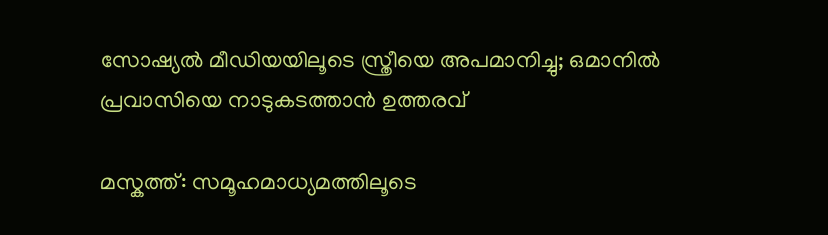സോഷ്യൽ മീഡിയയിലൂടെ സ്ത്രീയെ അപമാനിച്ചു; ഒമാനിൽ പ്രവാസിയെ നാടുകടത്താൻ ഉത്തരവ്

മസ്കത്ത്: സമൂഹമാധ്യമത്തിലൂടെ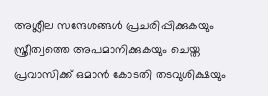അശ്ലീല സന്ദേശങ്ങൾ പ്രചരിപ്പിക്കുകയും സ്ത്രീത്വത്തെ അപമാനിക്കുകയും ചെയ്ത പ്രവാസിക്ക് ഒമാൻ കോടതി തടവുശിക്ഷയും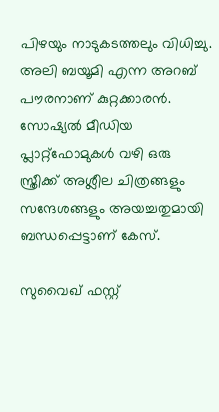പിഴയും നാടുകടത്തലും വിധിച്ചു. അലി ബയൂമി എന്ന അറബ് പൗരനാണ് കുറ്റക്കാരൻ.  സോഷ്യൽ മീഡിയ പ്ലാറ്റ്‌ഫോമുകൾ വഴി ഒരു സ്ത്രീക്ക് അശ്ലീല ചിത്രങ്ങളും സന്ദേശങ്ങളും അയച്ചതുമായി ബന്ധപ്പെട്ടാണ് കേസ്.

സുവൈഖ് ഫസ്റ്റ്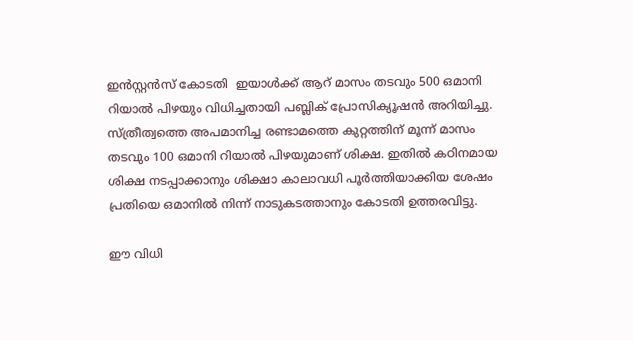ഇൻസ്റ്റൻസ് കോടതി  ഇയാൾക്ക് ആറ് മാസം തടവും 500 ഒമാനി റിയാൽ പിഴയും വിധിച്ചതായി പബ്ലിക് പ്രോസിക്യൂഷൻ അറിയിച്ചു. സ്ത്രീത്വത്തെ അപമാനിച്ച രണ്ടാമത്തെ കുറ്റത്തിന് മൂന്ന് മാസം തടവും 100 ഒമാനി റിയാൽ പിഴയുമാണ് ശിക്ഷ. ഇതിൽ കഠിനമായ ശിക്ഷ നടപ്പാക്കാനും ശിക്ഷാ കാലാവധി പൂർത്തിയാക്കിയ ശേഷം പ്രതിയെ ഒമാനിൽ നിന്ന് നാടുകടത്താനും കോടതി ഉത്തരവിട്ടു.

ഈ വിധി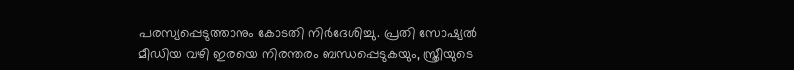പരസ്യപ്പെടുത്താനും കോടതി നിർദേശിച്ചു. പ്രതി സോഷ്യൽ മീഡിയ വഴി ഇരയെ നിരന്തരം ബന്ധപ്പെടുകയും, സ്ത്രീയുടെ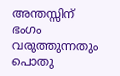അന്തസ്സിന് ഭംഗം വരുത്തുന്നതും പൊതു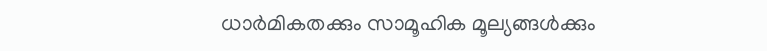ധാർമികതക്കും സാമൂഹിക മൂല്യങ്ങൾക്കും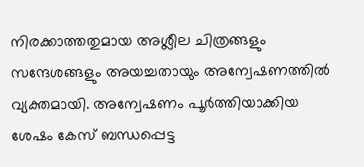നിരക്കാത്തതുമായ അശ്ലീല ചിത്രങ്ങളും സന്ദേശങ്ങളും അയച്ചതായും അന്വേഷണത്തിൽ വ്യക്തമായി. അന്വേഷണം പൂർത്തിയാക്കിയ ശേഷം കേസ് ബന്ധപ്പെട്ട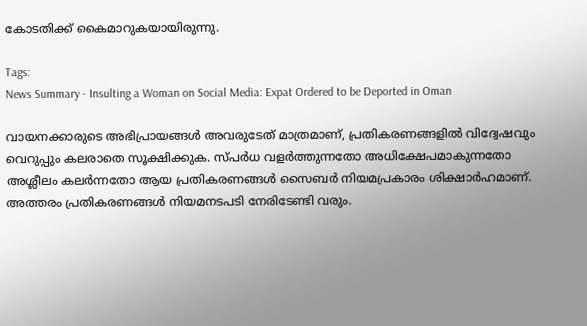കോടതിക്ക് കൈമാറുകയായിരുന്നു.

Tags:
News Summary - Insulting a Woman on Social Media: Expat Ordered to be Deported in Oman

വായനക്കാരുടെ അഭിപ്രായങ്ങള്‍ അവരുടേത് മാത്രമാണ്, പ്രതികരണങ്ങളിൽ വിദ്വേഷവും വെറുപ്പും കലരാതെ സൂക്ഷിക്കുക. സ്പർധ വളർത്തുന്നതോ അധിക്ഷേപമാകുന്നതോ അശ്ലീലം കലർന്നതോ ആയ പ്രതികരണങ്ങൾ സൈബർ നിയമപ്രകാരം ശിക്ഷാർഹമാണ്. അത്തരം പ്രതികരണങ്ങൾ നിയമനടപടി നേരിടേണ്ടി വരും.